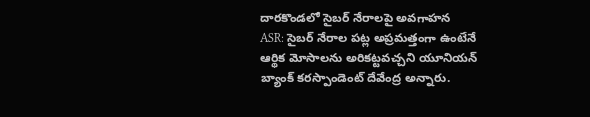దారకొండలో సైబర్ నేరాలపై అవగాహన
ASR: సైబర్ నేరాల పట్ల అప్రమత్తంగా ఉంటేనే ఆర్థిక మోసాలను అరికట్టవచ్చని యూనియన్ బ్యాంక్ కరస్పాండెంట్ దేవేంద్ర అన్నారు.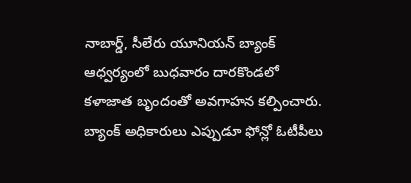నాబార్డ్, సీలేరు యూనియన్ బ్యాంక్ ఆధ్వర్యంలో బుధవారం దారకొండలో కళాజాత బృందంతో అవగాహన కల్పించారు. బ్యాంక్ అధికారులు ఎప్పుడూ ఫోన్లో ఓటీపీలు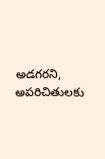అడగరని, అపరిచితులకు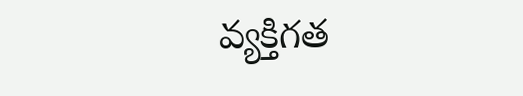వ్యక్తిగత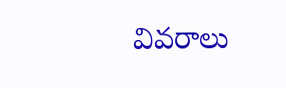వివరాలు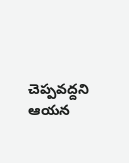చెప్పవద్దని ఆయన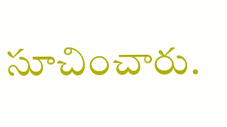సూచించారు.